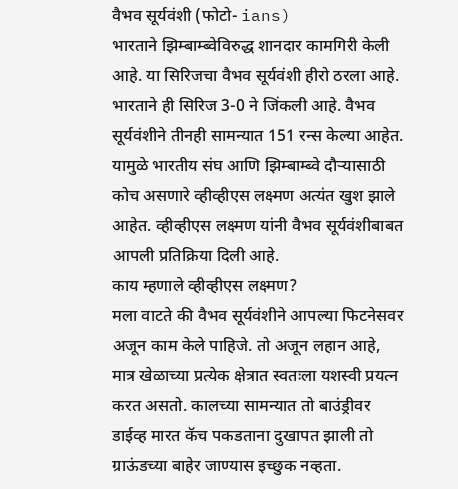वैभव सूर्यवंशी (फोटो- ians)
भारताने झिम्बाम्ब्वेविरुद्ध शानदार कामगिरी केली आहे. या सिरिजचा वैभव सूर्यवंशी हीरो ठरला आहे. भारताने ही सिरिज 3-0 ने जिंकली आहे. वैभव सूर्यवंशीने तीनही सामन्यात 151 रन्स केल्या आहेत. यामुळे भारतीय संघ आणि झिम्बाम्ब्वे दौऱ्यासाठी कोच असणारे व्हीव्हीएस लक्ष्मण अत्यंत खुश झाले आहेत. व्हीव्हीएस लक्ष्मण यांनी वैभव सूर्यवंशीबाबत आपली प्रतिक्रिया दिली आहे.
काय म्हणाले व्हीव्हीएस लक्ष्मण?
मला वाटते की वैभव सूर्यवंशीने आपल्या फिटनेसवर अजून काम केले पाहिजे. तो अजून लहान आहे, मात्र खेळाच्या प्रत्येक क्षेत्रात स्वतःला यशस्वी प्रयत्न करत असतो. कालच्या सामन्यात तो बाउंड्रीवर डाईव्ह मारत कॅच पकडताना दुखापत झाली तो ग्राऊंडच्या बाहेर जाण्यास इच्छुक नव्हता.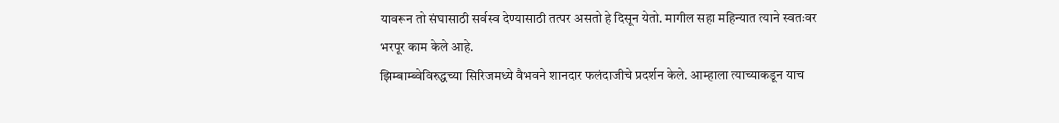यावरून तो संघासाठी सर्वस्व देण्यासाठी तत्पर असतो हे दिसून येतो. मागील सहा महिन्यात त्याने स्वतःवर भरपूर काम केले आहे.
झिम्बाम्ब्वेविरुद्धच्या सिरिजमध्ये वैभवने शानदार फलंदाजीचे प्रदर्शन केले. आम्हाला त्याच्याकडून याच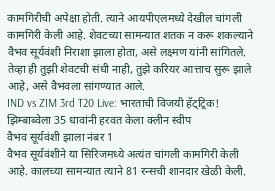कामगिरीची अपेक्षा होती. त्याने आयपीएलमध्ये देखील चांगली कामगिरी केली आहे. शेवटच्या सामन्यात शतक न करू शकल्याने वैभव सूर्यवंशी निराशा झाला होता, असे लक्ष्मण यांनी सांगितले. तेव्हा ही तुझी शेवटची संधी नाही, तुझे करियर आत्ताच सुरू झाले आहे, असे वैभवला सांगण्यात आले.
IND vs ZIM 3rd T20 Live: भारताची विजयी हॅट्ट्रिक! झिम्बाब्वेला 35 धावांनी हरवत केला क्लीन स्वीप
वैभव सूर्यवंशी झाला नंबर 1
वैभव सूर्यवंशीने या सिरिजमध्ये अत्यंत चांगली कामगिरी केली आहे. कालच्या सामन्यात त्याने 81 रन्सची शानदार खेळी केली.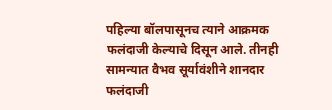पहिल्या बॉलपासूनच त्याने आक्रमक फलंदाजी केल्याचे दिसून आले. तीनही सामन्यात वैभव सूर्यावंशीने शानदार फलंदाजी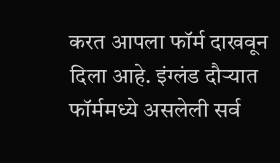करत आपला फॉर्म दाखवून दिला आहे. इंग्लंड दौऱ्यात फॉर्ममध्ये असलेली सर्व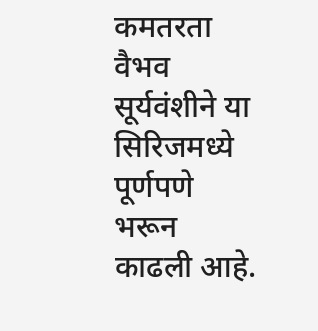कमतरता वैभव सूर्यवंशीने या सिरिजमध्ये पूर्णपणे भरून काढली आहे.